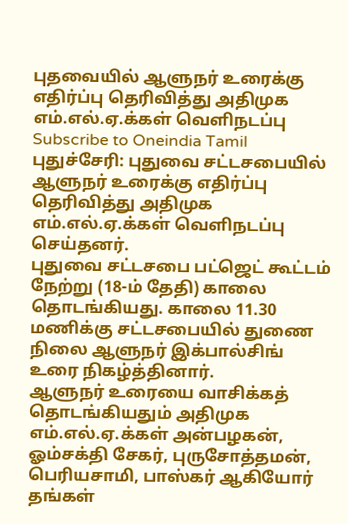புதவையில் ஆளுநர் உரைக்கு எதிர்ப்பு தெரிவித்து அதிமுக எம்.எல்.ஏ.க்கள் வெளிநடப்பு
Subscribe to Oneindia Tamil
புதுச்சேரி: புதுவை சட்டசபையில் ஆளுநர் உரைக்கு எதிர்ப்பு தெரிவித்து அதிமுக எம்.எல்.ஏ.க்கள் வெளிநடப்பு செய்தனர்.
புதுவை சட்டசபை பட்ஜெட் கூட்டம் நேற்று (18-ம் தேதி) காலை தொடங்கியது. காலை 11.30 மணிக்கு சட்டசபையில் துணை நிலை ஆளுநர் இக்பால்சிங் உரை நிகழ்த்தினார்.
ஆளுநர் உரையை வாசிக்கத் தொடங்கியதும் அதிமுக எம்.எல்.ஏ.க்கள் அன்பழகன், ஓம்சக்தி சேகர், புருசோத்தமன், பெரியசாமி, பாஸ்கர் ஆகியோர் தங்கள்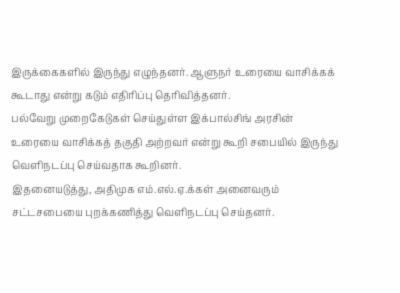இருக்கைகளில் இருந்து எழுந்தனர். ஆளுநர் உரையை வாசிக்கக் கூடாது என்று கடும் எதிரிப்பு தெரிவித்தனர்.
பல்வேறு முறைகேடுகள் செய்துள்ள இக்பால்சிங் அரசின் உரையை வாசிக்கத் தகுதி அற்றவர் என்று கூறி சபையில் இருந்து வெளிநடப்பு செய்வதாக கூறினர்.
இதனையடுத்து, அதிமுக எம்.எல்.ஏ.க்கள் அனைவரும் சட்டசபையை புறக்கணித்து வெளிநடப்பு செய்தனர்.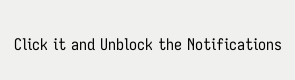Click it and Unblock the Notifications